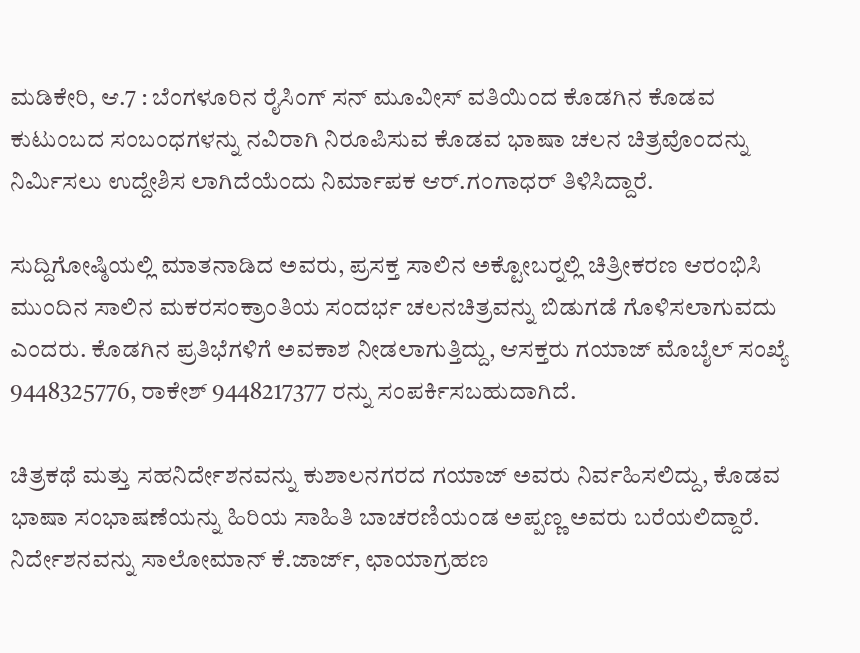ಮಡಿಕೇರಿ, ಆ.7 : ಬೆಂಗಳೂರಿನ ರೈಸಿಂಗ್ ಸನ್ ಮೂವೀಸ್ ವತಿಯಿಂದ ಕೊಡಗಿನ ಕೊಡವ ಕುಟುಂಬದ ಸಂಬಂಧಗಳನ್ನು ನವಿರಾಗಿ ನಿರೂಪಿಸುವ ಕೊಡವ ಭಾಷಾ ಚಲನ ಚಿತ್ರವೊಂದನ್ನು ನಿರ್ಮಿಸಲು ಉದ್ದೇಶಿಸ ಲಾಗಿದೆಯೆಂದು ನಿರ್ಮಾಪಕ ಆರ್.ಗಂಗಾಧರ್ ತಿಳಿಸಿದ್ದಾರೆ.

ಸುದ್ದಿಗೋಷ್ಠಿಯಲ್ಲಿ ಮಾತನಾಡಿದ ಅವರು, ಪ್ರಸಕ್ತ ಸಾಲಿನ ಅಕ್ಟೋಬರ್‍ನಲ್ಲಿ ಚಿತ್ರೀಕರಣ ಆರಂಭಿಸಿ ಮುಂದಿನ ಸಾಲಿನ ಮಕರಸಂಕ್ರಾಂತಿಯ ಸಂದರ್ಭ ಚಲನಚಿತ್ರವನ್ನು ಬಿಡುಗಡೆ ಗೊಳಿಸಲಾಗುವದು ಎಂದರು. ಕೊಡಗಿನ ಪ್ರತಿಭೆಗಳಿಗೆ ಅವಕಾಶ ನೀಡಲಾಗುತ್ತಿದ್ದು, ಆಸಕ್ತರು ಗಯಾಜ್ ಮೊಬೈಲ್ ಸಂಖ್ಯೆ 9448325776, ರಾಕೇಶ್ 9448217377 ರನ್ನು ಸಂಪರ್ಕಿಸಬಹುದಾಗಿದೆ.

ಚಿತ್ರಕಥೆ ಮತ್ತು ಸಹನಿರ್ದೇಶನವನ್ನು ಕುಶಾಲನಗರದ ಗಯಾಜ್ ಅವರು ನಿರ್ವಹಿಸಲಿದ್ದು, ಕೊಡವ ಭಾಷಾ ಸಂಭಾಷಣೆಯನ್ನು ಹಿರಿಯ ಸಾಹಿತಿ ಬಾಚರಣಿಯಂಡ ಅಪ್ಪಣ್ಣ ಅವರು ಬರೆಯಲಿದ್ದಾರೆ. ನಿರ್ದೇಶನವನ್ನು ಸಾಲೋಮಾನ್ ಕೆ.ಜಾರ್ಜ್, ಛಾಯಾಗ್ರಹಣ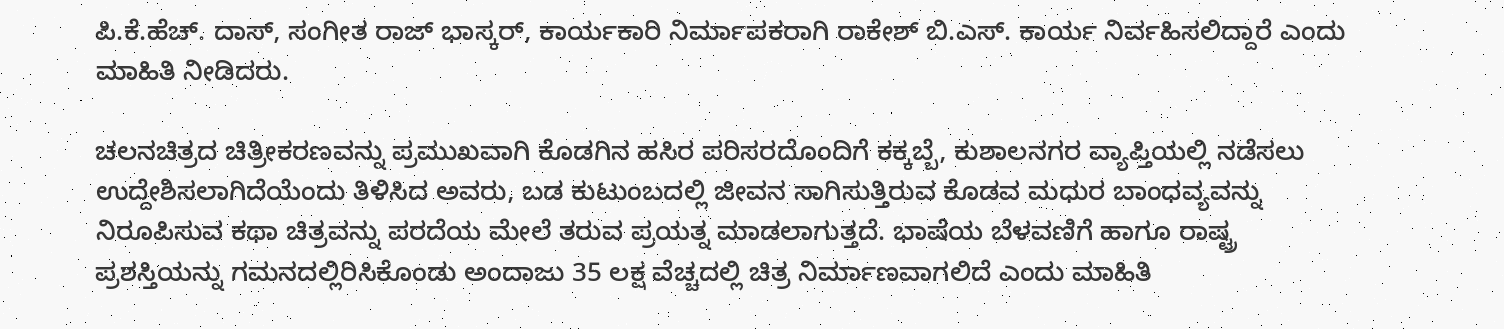ಪಿ.ಕೆ.ಹೆಚ್. ದಾಸ್, ಸಂಗೀತ ರಾಜ್ ಭಾಸ್ಕರ್, ಕಾರ್ಯಕಾರಿ ನಿರ್ಮಾಪಕರಾಗಿ ರಾಕೇಶ್ ಬಿ.ಎಸ್. ಕಾರ್ಯ ನಿರ್ವಹಿಸಲಿದ್ದಾರೆ ಎಂದು ಮಾಹಿತಿ ನೀಡಿದರು.

ಚಲನಚಿತ್ರದ ಚಿತ್ರೀಕರಣವನ್ನು ಪ್ರಮುಖವಾಗಿ ಕೊಡಗಿನ ಹಸಿರ ಪರಿಸರದೊಂದಿಗೆ ಕಕ್ಕಬ್ಬೆ, ಕುಶಾಲನಗರ ವ್ಯಾಪ್ತಿಯಲ್ಲಿ ನಡೆಸಲು ಉದ್ದೇಶಿಸಲಾಗಿದೆಯೆಂದು ತಿಳಿಸಿದ ಅವರು, ಬಡ ಕುಟುಂಬದಲ್ಲಿ ಜೀವನ ಸಾಗಿಸುತ್ತಿರುವ ಕೊಡವ ಮಧುರ ಬಾಂಧವ್ಯವನ್ನು ನಿರೂಪಿಸುವ ಕಥಾ ಚಿತ್ರವನ್ನು ಪರದೆಯ ಮೇಲೆ ತರುವ ಪ್ರಯತ್ನ ಮಾಡಲಾಗುತ್ತದೆ. ಭಾಷೆಯ ಬೆಳವಣಿಗೆ ಹಾಗೂ ರಾಷ್ಟ್ರ ಪ್ರಶಸ್ತಿಯನ್ನು ಗಮನದಲ್ಲಿರಿಸಿಕೊಂಡು ಅಂದಾಜು 35 ಲಕ್ಷ ವೆಚ್ಚದಲ್ಲಿ ಚಿತ್ರ ನಿರ್ಮಾಣವಾಗಲಿದೆ ಎಂದು ಮಾಹಿತಿ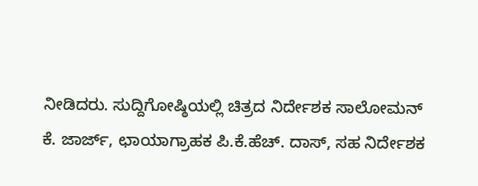ನೀಡಿದರು. ಸುದ್ದಿಗೋಷ್ಠಿಯಲ್ಲಿ ಚಿತ್ರದ ನಿರ್ದೇಶಕ ಸಾಲೋಮನ್ ಕೆ. ಜಾರ್ಜ್, ಛಾಯಾಗ್ರಾಹಕ ಪಿ.ಕೆ.ಹೆಚ್. ದಾಸ್, ಸಹ ನಿರ್ದೇಶಕ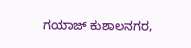ಗಯಾಜ್ ಕುಶಾಲನಗರ,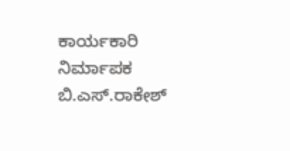ಕಾರ್ಯಕಾರಿ ನಿರ್ಮಾಪಕ ಬಿ.ಎಸ್.ರಾಕೇಶ್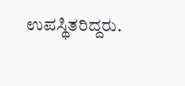ಉಪಸ್ಥಿತರಿದ್ದರು.